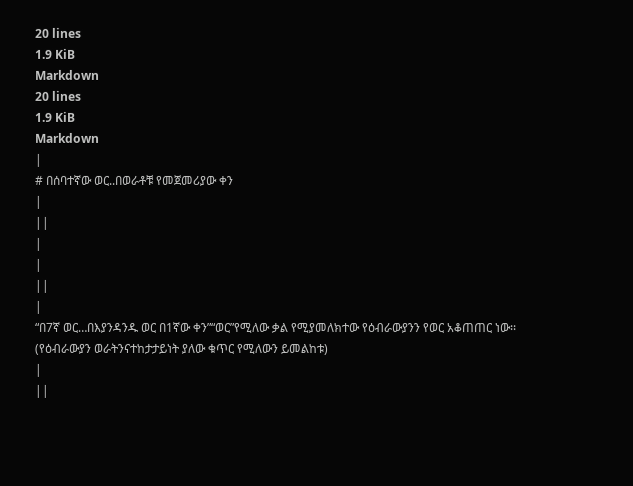20 lines
1.9 KiB
Markdown
20 lines
1.9 KiB
Markdown
|
# በሰባተኛው ወር..በወራቶቹ የመጀመሪያው ቀን
|
||
|
|
||
|
“በ7ኛ ወር…በእያንዳንዱ ወር በ1ኛው ቀን”“ወር”የሚለው ቃል የሚያመለክተው የዕብራውያንን የወር አቆጠጠር ነው፡፡(የዕብራውያን ወራትንናተከታታይነት ያለው ቁጥር የሚለውን ይመልከቱ)
|
||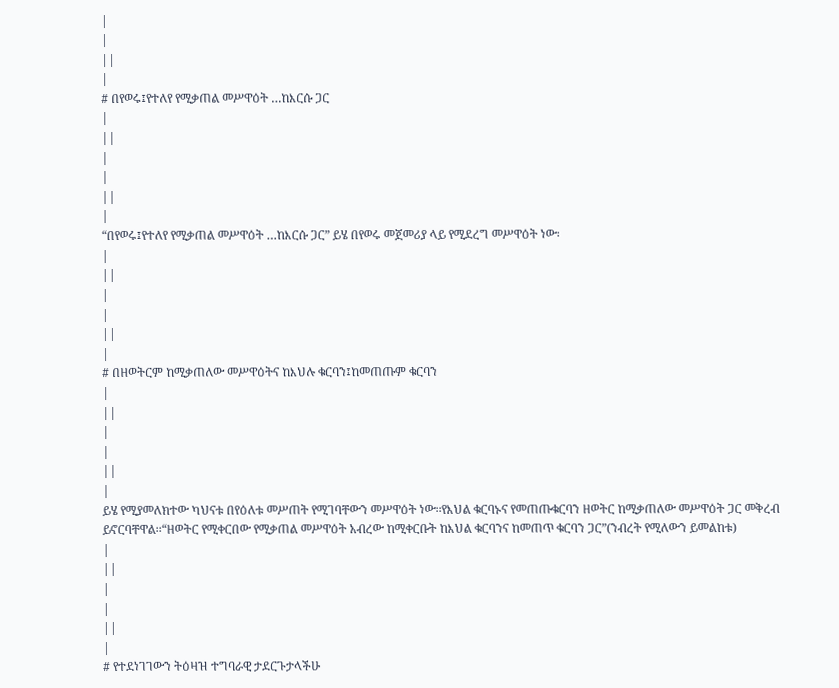|
|
||
|
# በየወሩ፤የተለየ የሚቃጠል መሥዋዕት …ከእርሱ ጋር
|
||
|
|
||
|
“በየወሩ፤የተለየ የሚቃጠል መሥዋዕት …ከእርሱ ጋር” ይሄ በየወሩ መጀመሪያ ላይ የሚደረግ መሥዋዕት ነው፡
|
||
|
|
||
|
# በዘወትርም ከሚቃጠለው መሥዋዕትና ከእህሉ ቁርባን፤ከመጠጡም ቁርባን
|
||
|
|
||
|
ይሄ የሚያመለክተው ካህናቱ በየዕለቱ መሥጠት የሚገባቸውን መሥዋዕት ነው፡፡የእህል ቁርባኑና የመጠጡቁርባን ዘወትር ከሚቃጠለው መሥዋዕት ጋር መቅረብ ይኖርባቸዋል፡፡“ዘወትር የሚቀርበው የሚቃጠል መሥዋዕት አብረው ከሚቀርቡት ከእህል ቁርባንና ከመጠጥ ቁርባን ጋር”(ንብረት የሚለውን ይመልከቱ)
|
||
|
|
||
|
# የተደነገገውን ትዕዛዝ ተግባራዊ ታደርጉታላችሁ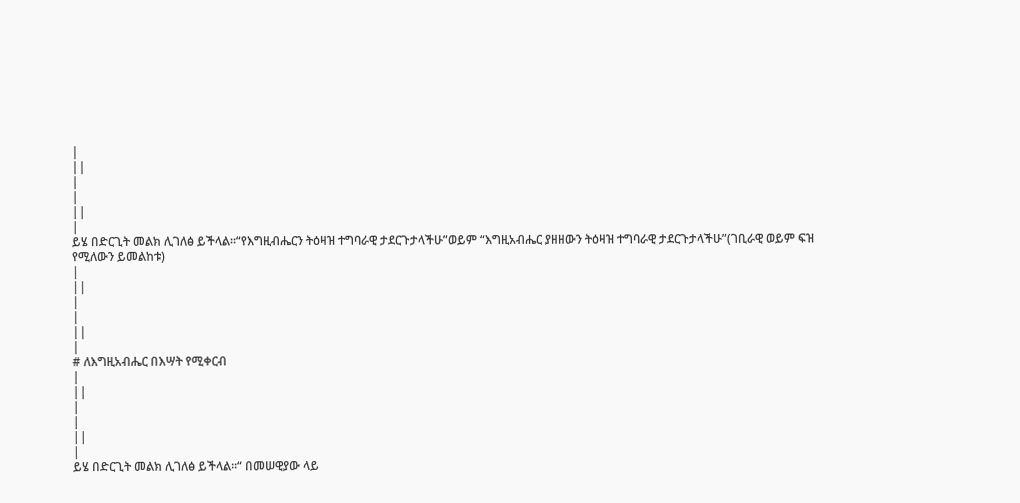|
||
|
|
||
|
ይሄ በድርጊት መልክ ሊገለፅ ይችላል፡፡“የእግዚብሔርን ትዕዛዝ ተግባራዊ ታደርጉታላችሁ”ወይም “እግዚአብሔር ያዘዘውን ትዕዛዝ ተግባራዊ ታደርጉታላችሁ”(ገቢራዊ ወይም ፍዝ የሚለውን ይመልከቱ)
|
||
|
|
||
|
# ለእግዚአብሔር በእሣት የሚቀርብ
|
||
|
|
||
|
ይሄ በድርጊት መልክ ሊገለፅ ይችላል፡፡“ በመሠዊያው ላይ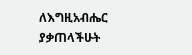ለእግዚአብሔር ያቃጠላችሁት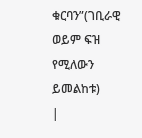ቁርባን”(ገቢራዊ ወይም ፍዝ የሚለውን ይመልከቱ)
|